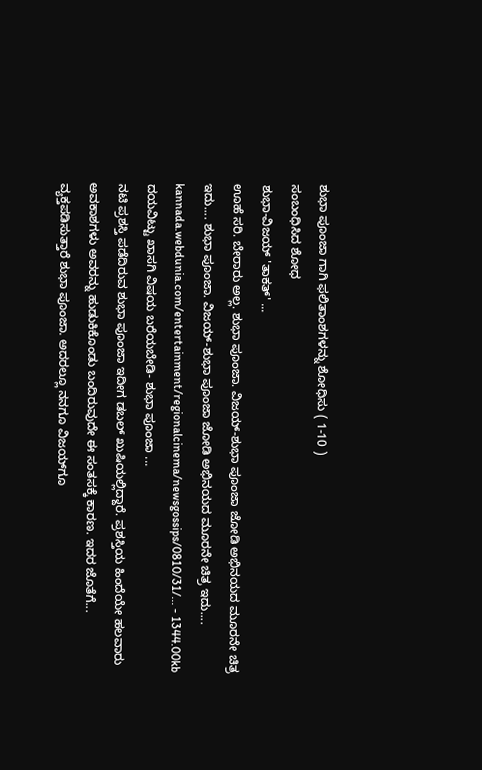ಶುಭಾ ಪೂಂಜಾ ಗಾಗಿ ಫಲಿತಾಂಶಗಳನ್ನು ಶೋಧಿಸು ( 1-10 )
ಸಂಬಂಧಿಸಿದ ಶೋಧ
ಶುಭಾ-ವಿಜಯ್ 'ತಾಕತ್' ...
ಊಹೆ ಸರಿ. ಬೇರಾರು ಅಲ್ಲ. ಶುಭಾ ಪೂಂಜಾ. ವಿಜಯ್-ಶುಭಾ ಪೂಂಜಾ ಜೋಡಿ ಅಭಿನಯದ ಮೂರನೇ ಚಿತ್ರ ಇದು.... ಶುಭಾ ಪೂಂಜಾ. ವಿಜಯ್-ಶುಭಾ ಪೂಂಜಾ ಜೋಡಿ ಅಭಿನಯದ ಮೂರನೇ ಚಿತ್ರ ಇದು....
kannada.webdunia.com/entertainment/regionalcinema/newsgossips/0810/31/... - 1344.00kb
ದಯವಿಟ್ಟು ಖಾಸಗಿ ವಿಷಯ ಬರೆಯಬೇಡಿ- ಶುಭಾ ಪೂಂಜಾ ...
ನಟಿ ಪ್ರಶಸ್ತಿ ಪಡೆದಿರುವ ಶುಭಾ ಪೂಂಜಾ ಇದೀಗ ಡಬಲ್ ಖುಷಿಯಲ್ಲಿದ್ದಾರೆ. ಪ್ರಶಸ್ತಿಯ ಹಿಂದೆಯೇ ಹಲವಾರು ಅವಕಾಶಗಳು ಅವರನ್ನು ಹುಡುಕಿಕೊಂಡು ಬಂದಿರುವುದೇ ಈ ಸಂತಸಕ್ಕೆ ಕಾರಣ. ಇದರ ಜೊತೆಗೆ... ವ್ಯಕ್ತಪಡಿಸುತ್ತಾರೆ ಶುಭಾ ಪೂಂಜಾ. ಅದರಲ್ಲೂ ನನಗೂ ವಿಜಯ್‌ಗೂ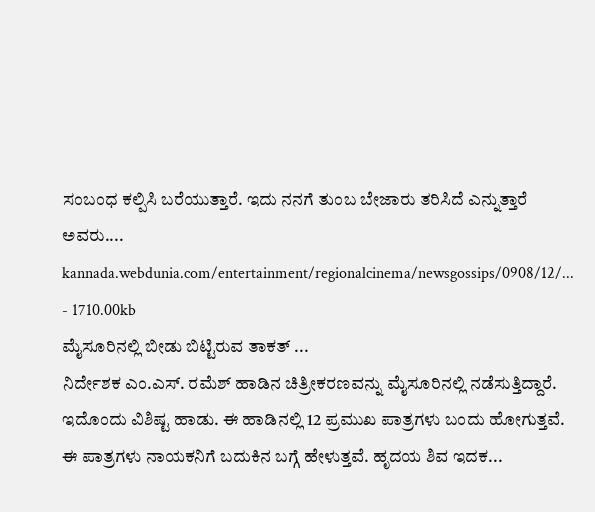ಸಂಬಂಧ ಕಲ್ಪಿಸಿ ಬರೆಯುತ್ತಾರೆ. ಇದು ನನಗೆ ತುಂಬ ಬೇಜಾರು ತರಿಸಿದೆ ಎನ್ನುತ್ತಾರೆ ಅವರು....
kannada.webdunia.com/entertainment/regionalcinema/newsgossips/0908/12/... - 1710.00kb
ಮೈಸೂರಿನಲ್ಲಿ ಬೀಡು ಬಿಟ್ಟಿರುವ ತಾಕತ್ ...
ನಿರ್ದೇಶಕ ಎಂ.ಎಸ್. ರಮೆಶ್ ಹಾಡಿನ ಚಿತ್ರೀಕರಣವನ್ನು ಮೈಸೂರಿನಲ್ಲಿ ನಡೆಸುತ್ತಿದ್ದಾರೆ. ಇದೊಂದು ವಿಶಿಷ್ಟ ಹಾಡು. ಈ ಹಾಡಿನಲ್ಲಿ 12 ಪ್ರಮುಖ ಪಾತ್ರಗಳು ಬಂದು ಹೋಗುತ್ತವೆ. ಈ ಪಾತ್ರಗಳು ನಾಯಕನಿಗೆ ಬದುಕಿನ ಬಗ್ಗೆ ಹೇಳುತ್ತವೆ. ಹೃದಯ ಶಿವ ಇದಕ...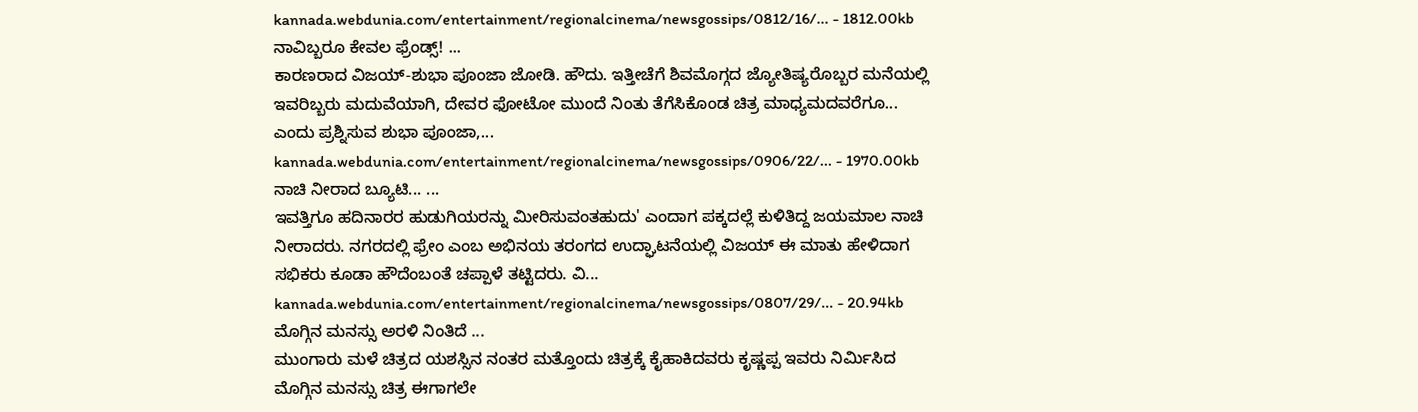kannada.webdunia.com/entertainment/regionalcinema/newsgossips/0812/16/... - 1812.00kb
ನಾವಿಬ್ಬರೂ ಕೇವಲ ಫ್ರೆಂಡ್ಸ್! ...
ಕಾರಣರಾದ ವಿಜಯ್-ಶುಭಾ ಪೂಂಜಾ ಜೋಡಿ. ಹೌದು. ಇತ್ತೀಚೆಗೆ ಶಿವಮೊಗ್ಗದ ಜ್ಯೋತಿಷ್ಯರೊಬ್ಬರ ಮನೆಯಲ್ಲಿ ಇವರಿಬ್ಬರು ಮದುವೆಯಾಗಿ, ದೇವರ ಫೋಟೋ ಮುಂದೆ ನಿಂತು ತೆಗೆಸಿಕೊಂಡ ಚಿತ್ರ ಮಾಧ್ಯಮದವರೆಗೂ... ಎಂದು ಪ್ರಶ್ನಿಸುವ ಶುಭಾ ಪೂಂಜಾ,...
kannada.webdunia.com/entertainment/regionalcinema/newsgossips/0906/22/... - 1970.00kb
ನಾಚಿ ನೀರಾದ ಬ್ಯೂಟಿ... ...
ಇವತ್ತಿಗೂ ಹದಿನಾರರ ಹುಡುಗಿಯರನ್ನು ಮೀರಿಸುವಂತಹುದು' ಎಂದಾಗ ಪಕ್ಕದಲ್ಲೆ ಕುಳಿತಿದ್ದ ಜಯಮಾಲ ನಾಚಿ ನೀರಾದರು. ನಗರದಲ್ಲಿ ಫ್ರೇಂ ಎಂಬ ಅಭಿನಯ ತರಂಗದ ಉದ್ಘಾಟನೆಯಲ್ಲಿ ವಿಜಯ್ ಈ ಮಾತು ಹೇಳಿದಾಗ ಸಭಿಕರು ಕೂಡಾ ಹೌದೆಂಬಂತೆ ಚಪ್ಪಾಳೆ ತಟ್ಟಿದರು. ವಿ...
kannada.webdunia.com/entertainment/regionalcinema/newsgossips/0807/29/... - 20.94kb
ಮೊಗ್ಗಿನ ಮನಸ್ಸು ಅರಳಿ ನಿಂತಿದೆ ...
ಮುಂಗಾರು ಮಳೆ ಚಿತ್ರದ ಯಶಸ್ಸಿನ ನಂತರ ಮತ್ತೊಂದು ಚಿತ್ರಕ್ಕೆ ಕೈಹಾಕಿದವರು ಕೃಷ್ಣಪ್ಪ ಇವರು ನಿರ್ಮಿಸಿದ ಮೊಗ್ಗಿನ ಮನಸ್ಸು ಚಿತ್ರ ಈಗಾಗಲೇ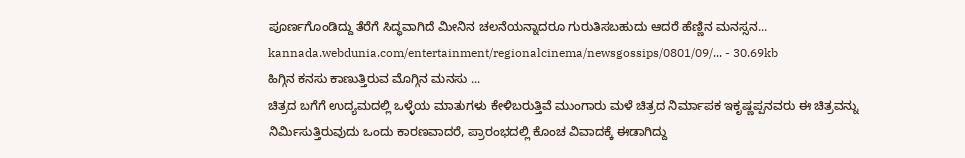ಪೂರ್ಣಗೊಂಡಿದ್ದು ತೆರೆಗೆ ಸಿದ್ಧವಾಗಿದೆ ಮೀನಿನ ಚಲನೆಯನ್ನಾದರೂ ಗುರುತಿಸಬಹುದು ಆದರೆ ಹೆಣ್ಣಿನ ಮನಸ್ಸನ...
kannada.webdunia.com/entertainment/regionalcinema/newsgossips/0801/09/... - 30.69kb
ಹಿಗ್ಗಿನ ಕನಸು ಕಾಣುತ್ತಿರುವ ಮೊಗ್ಗಿನ ಮನಸು ...
ಚಿತ್ರದ ಬಗೆಗೆ ಉದ್ಯಮದಲ್ಲಿ ಒಳ್ಳೆಯ ಮಾತುಗಳು ಕೇಳಿಬರುತ್ತಿವೆ ಮುಂಗಾರು ಮಳೆ ಚಿತ್ರದ ನಿರ್ಮಾಪಕ ಇಕೃಷ್ಣಪ್ಪನವರು ಈ ಚಿತ್ರವನ್ನು ನಿರ್ಮಿಸುತ್ತಿರುವುದು ಒಂದು ಕಾರಣವಾದರೆ, ಪ್ರಾರಂಭದಲ್ಲಿ ಕೊಂಚ ವಿವಾದಕ್ಕೆ ಈಡಾಗಿದ್ದು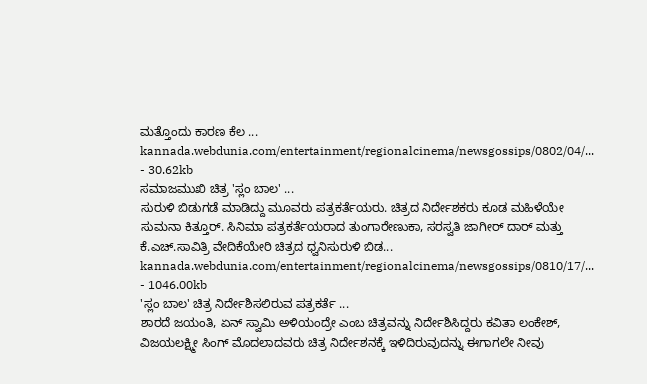ಮತ್ತೊಂದು ಕಾರಣ ಕೆಲ ...
kannada.webdunia.com/entertainment/regionalcinema/newsgossips/0802/04/... - 30.62kb
ಸಮಾಜಮುಖಿ ಚಿತ್ರ 'ಸ್ಲಂ ಬಾಲ' ...
ಸುರುಳಿ ಬಿಡುಗಡೆ ಮಾಡಿದ್ದು ಮೂವರು ಪತ್ರಕರ್ತೆಯರು. ಚಿತ್ರದ ನಿರ್ದೇಶಕರು ಕೂಡ ಮಹಿಳೆಯೇ ಸುಮನಾ ಕಿತ್ತೂರ್. ಸಿನಿಮಾ ಪತ್ರಕರ್ತೆಯರಾದ ತುಂಗಾರೇಣುಕಾ, ಸರಸ್ವತಿ ಜಾಗೀರ್ ದಾರ್ ಮತ್ತು ಕೆ.ಎಚ್.ಸಾವಿತ್ರಿ ವೇದಿಕೆಯೇರಿ ಚಿತ್ರದ ಧ್ವನಿಸುರುಳಿ ಬಿಡ...
kannada.webdunia.com/entertainment/regionalcinema/newsgossips/0810/17/... - 1046.00kb
'ಸ್ಲಂ ಬಾಲ' ಚಿತ್ರ ನಿರ್ದೇಶಿಸಲಿರುವ ಪತ್ರಕರ್ತೆ ...
ಶಾರದೆ ಜಯಂತಿ, ಏನ್ ಸ್ವಾಮಿ ಅಳಿಯಂದ್ರೇ ಎಂಬ ಚಿತ್ರವನ್ನು ನಿರ್ದೇಶಿಸಿದ್ದರು ಕವಿತಾ ಲಂಕೇಶ್, ವಿಜಯಲಕ್ಷ್ಮೀ ಸಿಂಗ್ ಮೊದಲಾದವರು ಚಿತ್ರ ನಿರ್ದೇಶನಕ್ಕೆ ಇಳಿದಿರುವುದನ್ನು ಈಗಾಗಲೇ ನೀವು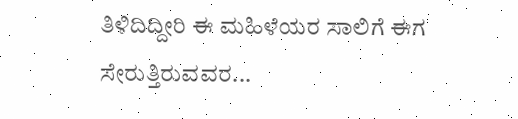ತಿಳಿದಿದ್ದೀರಿ ಈ ಮಹಿಳೆಯರ ಸಾಲಿಗೆ ಈಗ ಸೇರುತ್ತಿರುವವರ...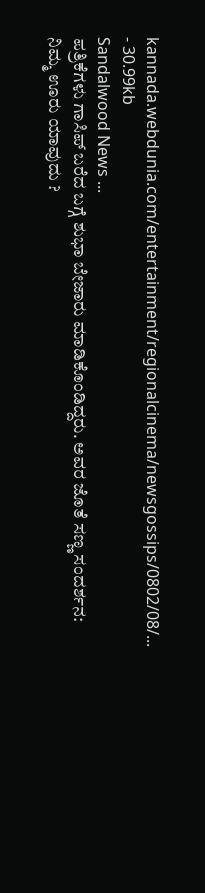kannada.webdunia.com/entertainment/regionalcinema/newsgossips/0802/08/... - 30.99kb
Sandalwood News ...
ಪತ್ರಿಕೆಗಳು ಗಾಸಿಪ್ ಬರೆದ ಬಗ್ಗೆ ಶುಭಾ ಬೇಜಾರು ಮಾಡಿಕೊಂಡಿದ್ದರು. ಅವರ ಜೊತೆ ಸಣ್ಣ ಸಂದರ್ಶನ: ನಿಮ್ಮ ಊರು ಯಾವುದು ?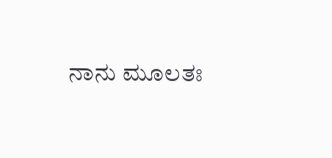ನಾನು ಮೂಲತಃ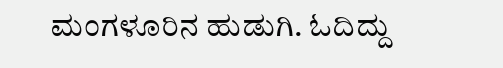ಮಂಗಳೂರಿನ ಹುಡುಗಿ. ಓದಿದ್ದು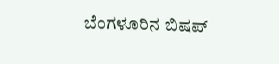ಬೆಂಗಳೂರಿನ ಬಿಷಪ್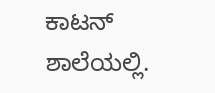ಕಾಟನ್ ಶಾಲೆಯಲ್ಲಿ.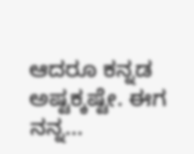ಆದರೂ ಕನ್ನಡ ಅಷ್ಟಕ್ಕಷ್ಟೇ. ಈಗ ನನ್ನ...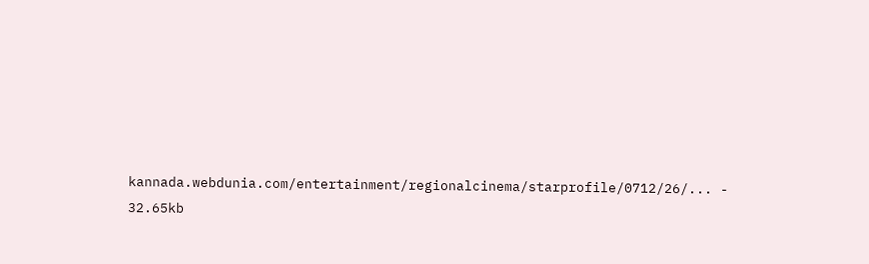kannada.webdunia.com/entertainment/regionalcinema/starprofile/0712/26/... - 32.65kb